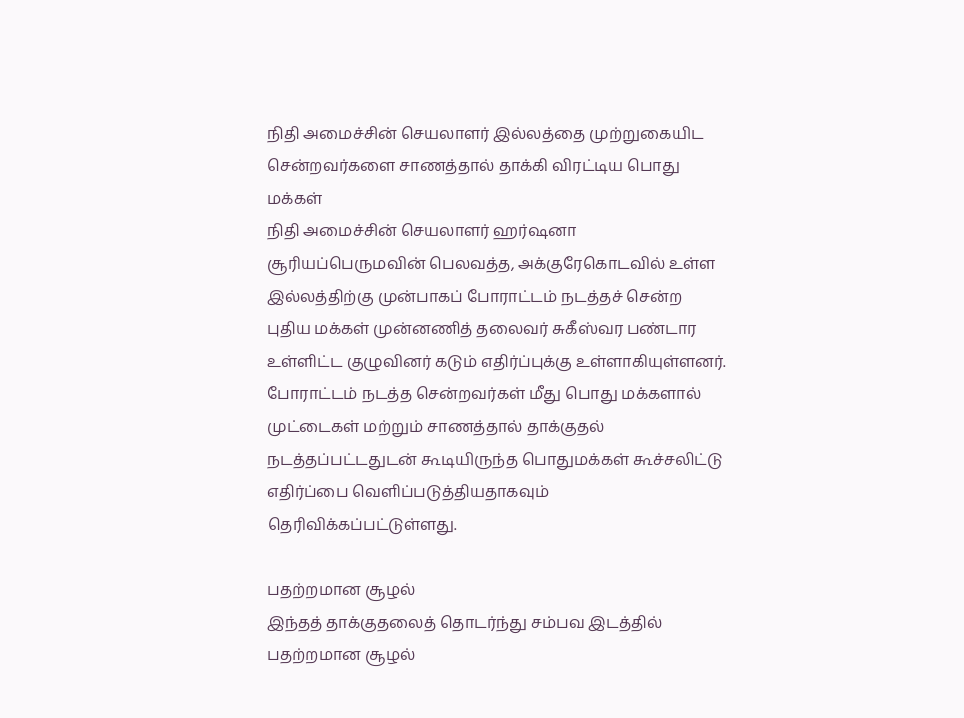நிதி அமைச்சின் செயலாளர் இல்லத்தை முற்றுகையிட சென்றவர்களை சாணத்தால் தாக்கி விரட்டிய பொது மக்கள்
நிதி அமைச்சின் செயலாளர் ஹர்ஷனா சூரியப்பெருமவின் பெலவத்த, அக்குரேகொடவில் உள்ள இல்லத்திற்கு முன்பாகப் போராட்டம் நடத்தச் சென்ற புதிய மக்கள் முன்னணித் தலைவர் சுகீஸ்வர பண்டார உள்ளிட்ட குழுவினர் கடும் எதிர்ப்புக்கு உள்ளாகியுள்ளனர்.
போராட்டம் நடத்த சென்றவர்கள் மீது பொது மக்களால் முட்டைகள் மற்றும் சாணத்தால் தாக்குதல் நடத்தப்பட்டதுடன் கூடியிருந்த பொதுமக்கள் கூச்சலிட்டு எதிர்ப்பை வெளிப்படுத்தியதாகவும் தெரிவிக்கப்பட்டுள்ளது.

பதற்றமான சூழல்
இந்தத் தாக்குதலைத் தொடர்ந்து சம்பவ இடத்தில் பதற்றமான சூழல்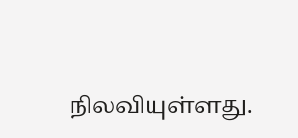நிலவியுள்ளது.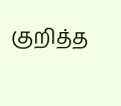குறித்த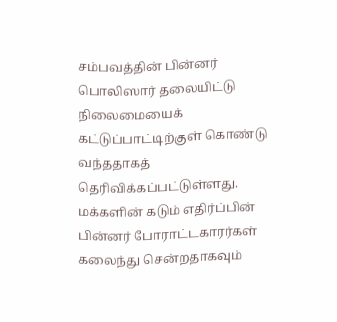சம்பவத்தின் பின்னர் பொலிஸார் தலையிட்டு நிலைமையைக் கட்டுப்பாட்டிற்குள் கொண்டு வந்ததாகத் தெரிவிக்கப்பட்டுள்ளது.
மக்களின் கடும் எதிர்ப்பின் பின்னர் போராட்டகாரர்கள் கலைந்து சென்றதாகவும்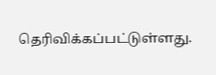தெரிவிக்கப்பட்டுள்ளது.